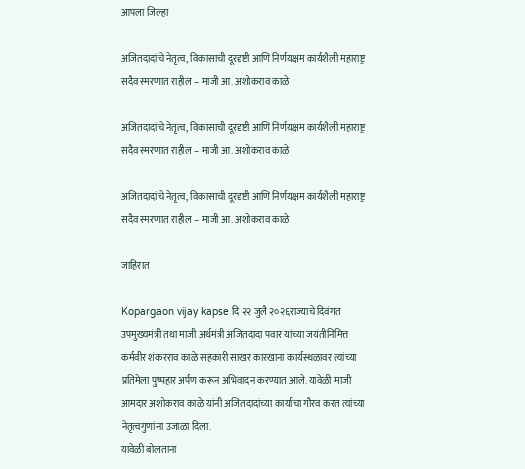आपला जिल्हा

अजितदादांचे नेतृत्व, विकासाची दूरदृष्टी आणि निर्णयक्षम कार्यशैली महाराष्ट्र सदैव स्मरणात राहील – माजी आ. अशोकराव काळे

अजितदादांचे नेतृत्व, विकासाची दूरदृष्टी आणि निर्णयक्षम कार्यशैली महाराष्ट्र सदैव स्मरणात राहील – माजी आ. अशोकराव काळे

अजितदादांचे नेतृत्व, विकासाची दूरदृष्टी आणि निर्णयक्षम कार्यशैली महाराष्ट्र सदैव स्मरणात राहील – माजी आ. अशोकराव काळे

जाहिरात

Kopargaon vijay kapse दि २२ जुलै २०२६राज्याचे दिवंगत उपमुख्यमंत्री तथा माजी अर्थमंत्री अजितदादा पवार यांच्या जयंतीनिमित्त कर्मवीर शंकरराव काळे सहकारी साखर कारखाना कार्यस्थळावर त्यांच्या प्रतिमेला पुष्पहार अर्पण करून अभिवादन करण्यात आले. यावेळी माजी आमदार अशोकराव काळे यांनी अजितदादांच्या कार्याचा गौरव करत त्यांच्या नेतृत्वगुणांना उजाळा दिला.
यावेळी बोलताना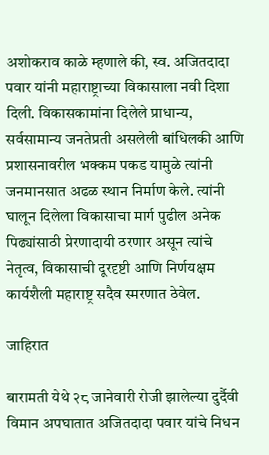अशोकराव काळे म्हणाले की, स्व. अजितदादा पवार यांनी महाराष्ट्राच्या विकासाला नवी दिशा दिली. विकासकामांना दिलेले प्राधान्य, सर्वसामान्य जनतेप्रती असलेली बांधिलकी आणि प्रशासनावरील भक्कम पकड यामुळे त्यांनी जनमानसात अढळ स्थान निर्माण केले. त्यांनी घालून दिलेला विकासाचा मार्ग पुढील अनेक पिढ्यांसाठी प्रेरणादायी ठरणार असून त्यांचे नेतृत्व, विकासाची दूरदृष्टी आणि निर्णयक्षम कार्यशैली महाराष्ट्र सदैव स्मरणात ठेवेल.

जाहिरात

बारामती येथे २८ जानेवारी रोजी झालेल्या दुर्दैवी विमान अपघातात अजितदादा पवार यांचे निधन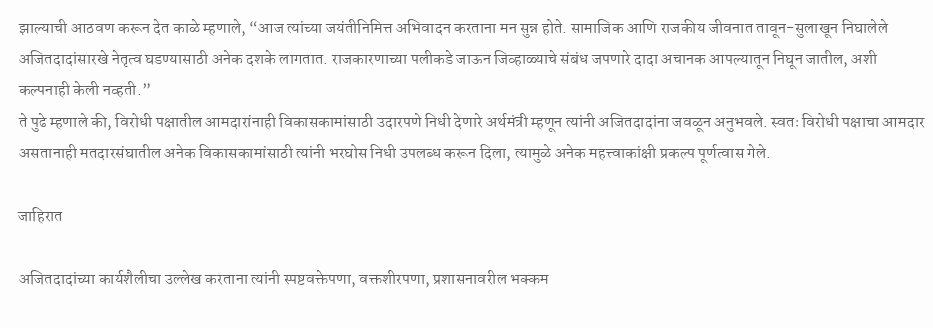झाल्याची आठवण करून देत काळे म्हणाले, “आज त्यांच्या जयंतीनिमित्त अभिवादन करताना मन सुन्न होते. सामाजिक आणि राजकीय जीवनात तावून-सुलाखून निघालेले अजितदादांसारखे नेतृत्व घडण्यासाठी अनेक दशके लागतात. राजकारणाच्या पलीकडे जाऊन जिव्हाळ्याचे संबंध जपणारे दादा अचानक आपल्यातून निघून जातील, अशी कल्पनाही केली नव्हती.”
ते पुढे म्हणाले की, विरोधी पक्षातील आमदारांनाही विकासकामांसाठी उदारपणे निधी देणारे अर्थमंत्री म्हणून त्यांनी अजितदादांना जवळून अनुभवले. स्वतः विरोधी पक्षाचा आमदार असतानाही मतदारसंघातील अनेक विकासकामांसाठी त्यांनी भरघोस निधी उपलब्ध करून दिला, त्यामुळे अनेक महत्त्वाकांक्षी प्रकल्प पूर्णत्वास गेले.

जाहिरात

अजितदादांच्या कार्यशैलीचा उल्लेख करताना त्यांनी स्पष्टवक्तेपणा, वक्तशीरपणा, प्रशासनावरील भक्कम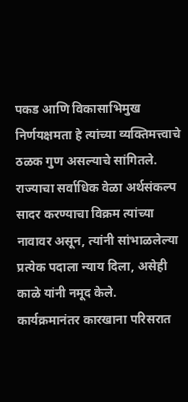पकड आणि विकासाभिमुख निर्णयक्षमता हे त्यांच्या व्यक्तिमत्त्वाचे ठळक गुण असल्याचे सांगितले. राज्याचा सर्वाधिक वेळा अर्थसंकल्प सादर करण्याचा विक्रम त्यांच्या नावावर असून, त्यांनी सांभाळलेल्या प्रत्येक पदाला न्याय दिला, असेही काळे यांनी नमूद केले.
कार्यक्रमानंतर कारखाना परिसरात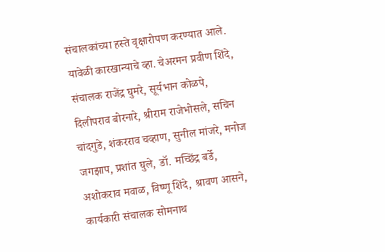संचालकांच्या हस्ते वृक्षारोपण करण्यात आले.
यावेळी कारखान्याचे व्हा. चेअरमन प्रवीण शिंदे, संचालक राजेंद्र घुमरे, सूर्यभान कोळपे, दिलीपराव बोरनारे, श्रीराम राजेभोसले, सचिन चांदगुडे, शंकरराव चव्हाण, सुनील मांजरे, मनोज जगझाप, प्रशांत घुले, डॉ. मच्छिंद्र बर्डे, अशोकराव मवाळ, विष्णू शिंदे, श्रावण आसने, कार्यकारी संचालक सोमनाथ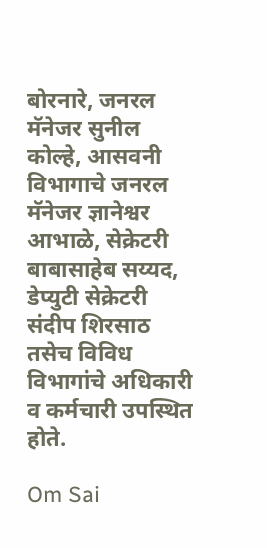बोरनारे, जनरल मॅनेजर सुनील कोल्हे, आसवनी विभागाचे जनरल मॅनेजर ज्ञानेश्वर आभाळे, सेक्रेटरी बाबासाहेब सय्यद, डेप्युटी सेक्रेटरी संदीप शिरसाठ तसेच विविध विभागांचे अधिकारी व कर्मचारी उपस्थित होते.

Om Sai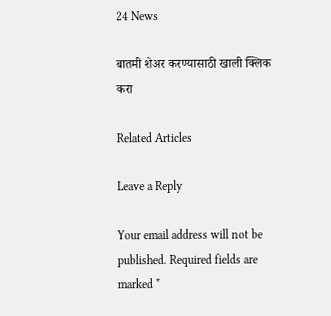24 News

बातमी शेअर करण्यासाठी खाली क्लिक करा

Related Articles

Leave a Reply

Your email address will not be published. Required fields are marked *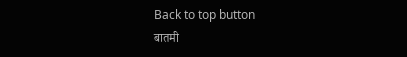Back to top button
बातमी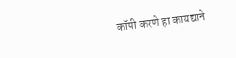कॉपी करणे हा कायद्याने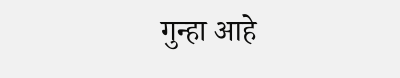गुन्हा आहे